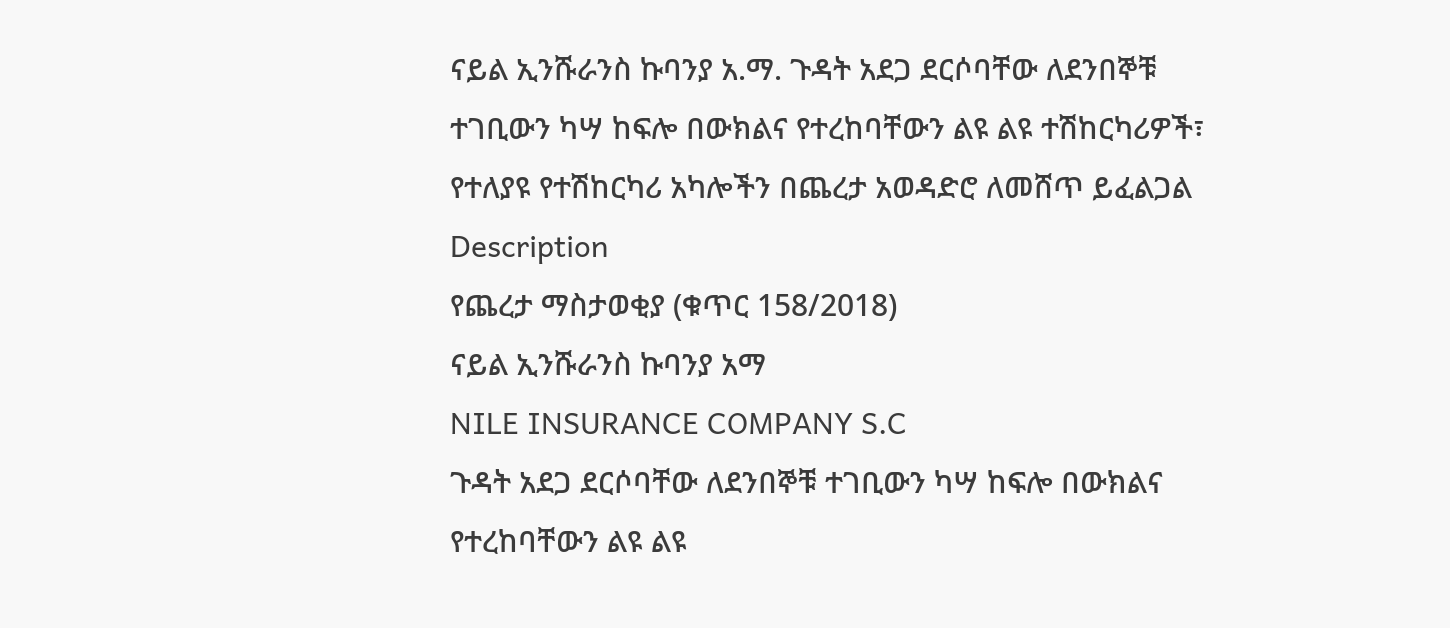ናይል ኢንሹራንስ ኩባንያ አ.ማ. ጉዳት አደጋ ደርሶባቸው ለደንበኞቹ ተገቢውን ካሣ ከፍሎ በውክልና የተረከባቸውን ልዩ ልዩ ተሽከርካሪዎች፣ የተለያዩ የተሽከርካሪ አካሎችን በጨረታ አወዳድሮ ለመሸጥ ይፈልጋል
Description
የጨረታ ማስታወቂያ (ቁጥር 158/2018)
ናይል ኢንሹራንስ ኩባንያ አማ
NILE INSURANCE COMPANY S.C
ጉዳት አደጋ ደርሶባቸው ለደንበኞቹ ተገቢውን ካሣ ከፍሎ በውክልና የተረከባቸውን ልዩ ልዩ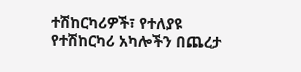ተሽከርካሪዎች፣ የተለያዩ የተሽከርካሪ አካሎችን በጨረታ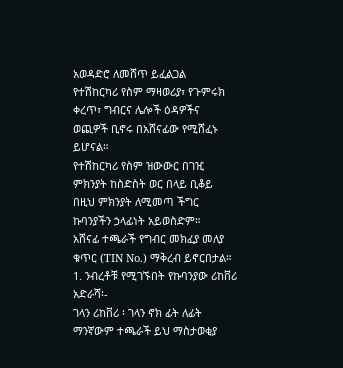አወዳድሮ ለመሸጥ ይፈልጋል
የተሽከርካሪ የስም ማዛወሪያ፣ የጉምሩክ ቀረጥ፣ ግብርና ሌሎች ዕዳዎችና ወጪዎች ቢኖሩ በአሸናፊው የሚሸፈኑ ይሆናል።
የተሽከርካሪ የስም ዝውውር በገዢ ምክንያት ከስድስት ወር በላይ ቢቆይ በዚህ ምክንያት ለሚመጣ ችግር ኩባንያችን ኃላፊነት አይወስድም።
አሸናፊ ተጫራች የግብር መክፈያ መለያ ቁጥር (TIN No.) ማቅረብ ይኖርበታል።
1. ንብረቶቹ የሚገኙበት የኩባንያው ሪከቨሪ አድራሻ፡-
ገላን ሪከቨሪ ፡ ገላን ኖክ ፊት ለፊት
ማንኛውም ተጫራች ይህ ማስታወቂያ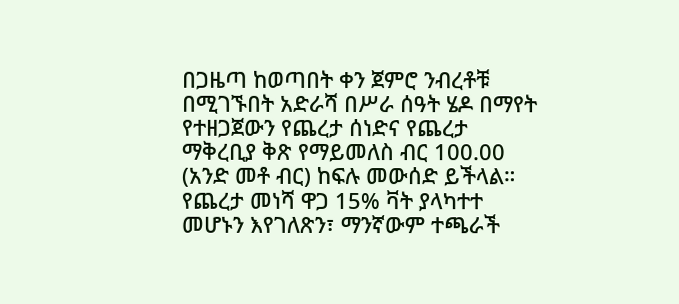በጋዜጣ ከወጣበት ቀን ጀምሮ ንብረቶቹ በሚገኙበት አድራሻ በሥራ ሰዓት ሄዶ በማየት የተዘጋጀውን የጨረታ ሰነድና የጨረታ ማቅረቢያ ቅጽ የማይመለስ ብር 100.00 (አንድ መቶ ብር) ከፍሉ መውሰድ ይችላል።
የጨረታ መነሻ ዋጋ 15% ቫት ያላካተተ መሆኑን እየገለጽን፣ ማንኛውም ተጫራች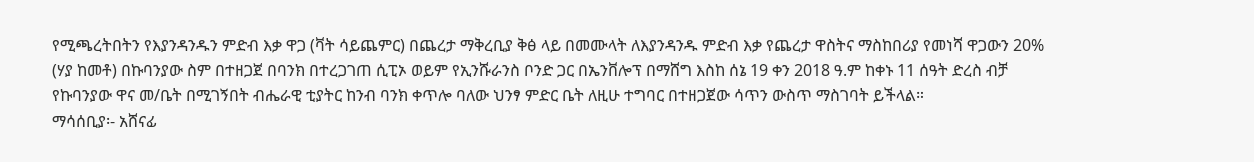የሚጫረትበትን የእያንዳንዱን ምድብ እቃ ዋጋ (ቫት ሳይጨምር) በጨረታ ማቅረቢያ ቅፅ ላይ በመሙላት ለእያንዳንዱ ምድብ እቃ የጨረታ ዋስትና ማስከበሪያ የመነሻ ዋጋውን 20% (ሃያ ከመቶ) በኩባንያው ስም በተዘጋጀ በባንክ በተረጋገጠ ሲፒኦ ወይም የኢንሹራንስ ቦንድ ጋር በኤንቨሎፕ በማሸግ እስከ ሰኔ 19 ቀን 2018 ዓ.ም ከቀኑ 11 ሰዓት ድረስ ብቻ የኩባንያው ዋና መ/ቤት በሚገኝበት ብሔራዊ ቲያትር ከንብ ባንክ ቀጥሎ ባለው ህንፃ ምድር ቤት ለዚሁ ተግባር በተዘጋጀው ሳጥን ውስጥ ማስገባት ይችላል።
ማሳሰቢያ፡- አሸናፊ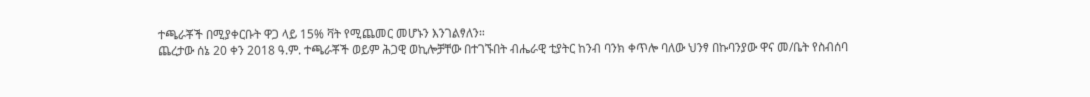ተጫራቾች በሚያቀርቡት ዋጋ ላይ 15% ቫት የሚጨመር መሆኑን እንገልፃለን።
ጨረታው ሰኔ 20 ቀን 2018 ዓ.ም. ተጫራቾች ወይም ሕጋዊ ወኪሎቻቸው በተገኙበት ብሔራዊ ቲያትር ከንብ ባንክ ቀጥሎ ባለው ህንፃ በኩባንያው ዋና መ/ቤት የስብሰባ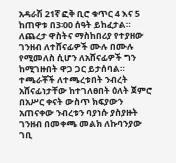አዳራሽ 21ኛ ፎቅ ቢሮ ቁጥር 4 እና 5 ከጠዋቱ በ3፡00 ሰዓት ይከፈታል።
ለጨረታ ዋስትና ማስከበሪያ የተያዘው ገንዘብ ለተሸናፊዎች ሙሉ በሙሉ የሚመለስ ሲሆን ለአሸናፊዎች ግን ከሚገዙበት ዋጋ ጋር ይታሰባል። ተጫራቾች ለተጫረቱበት ንብረት አሸናፊነታቸው ከተገለፀበት ዕለት ጀምሮ በአሥር ቀናት ውስጥ ክፍያውን አጠናቀው ንብረቱን ባያነሱ ያስያዙት ገንዘብ በመቀጫ መልክ ለኩባንያው ገቢ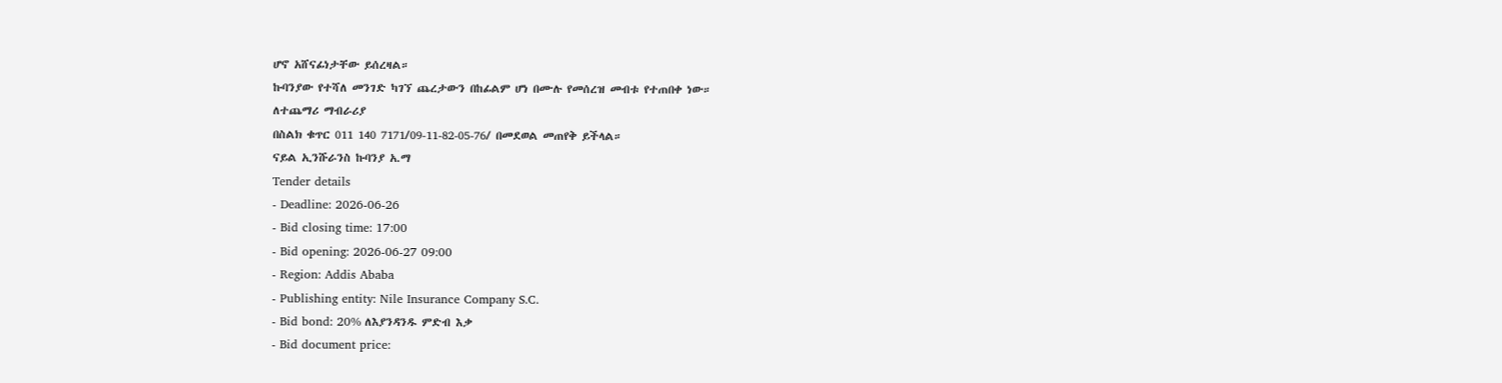ሆኖ አሸናፊነታቸው ይሰረዛል።
ኩባንያው የተሻለ መንገድ ካገኘ ጨረታውን በከፊልም ሆነ በሙሉ የመሰረዝ መብቱ የተጠበቀ ነው።
ለተጨማሪ ማብራሪያ
በስልክ ቁጥር 011 140 7171/09-11-82-05-76/ በመደወል መጠየቅ ይችላል።
ናይል ኢንሹራንስ ኩባንያ አ.ማ
Tender details
- Deadline: 2026-06-26
- Bid closing time: 17:00
- Bid opening: 2026-06-27 09:00
- Region: Addis Ababa
- Publishing entity: Nile Insurance Company S.C.
- Bid bond: 20% ለእያንዳንዱ ምድብ እቃ
- Bid document price: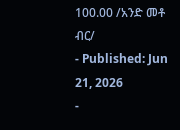100.00 /አንድ መቶ ብር/
- Published: Jun 21, 2026
-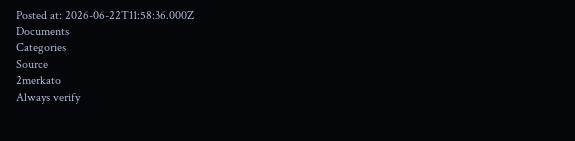Posted at: 2026-06-22T11:58:36.000Z
Documents
Categories
Source
2merkato
Always verify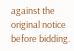against the original notice before bidding.